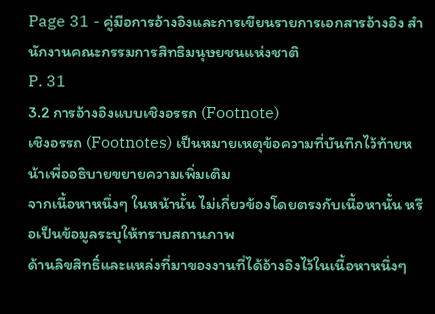Page 31 - คู่มือการอ้างอิงและการเขียนรายการเอกสารอ้างอิง สำนักงานคณะกรรมการสิทธิมนุษยชนแห่งชาติ
P. 31
3.2 การอ้างอิงแบบเชิงอรรถ (Footnote)
เชิงอรรถ (Footnotes) เป็นหมายเหตุข้อความที่บันทึกไว้ท้ายหน้าเพื่ออธิบายขยายความเพิ่มเติม
จากเนื้อหาหนึ่งๆ ในหน้านั้น ไม่เกี่ยวข้องโดยตรงกับเนื้อหานั้น หรือเป็นข้อมูลระบุให้ทราบสถานภาพ
ด้านลิขสิทธิ์และแหล่งที่มาของงานที่ได้อ้างอิงไว้ในเนื้อหาหนึ่งๆ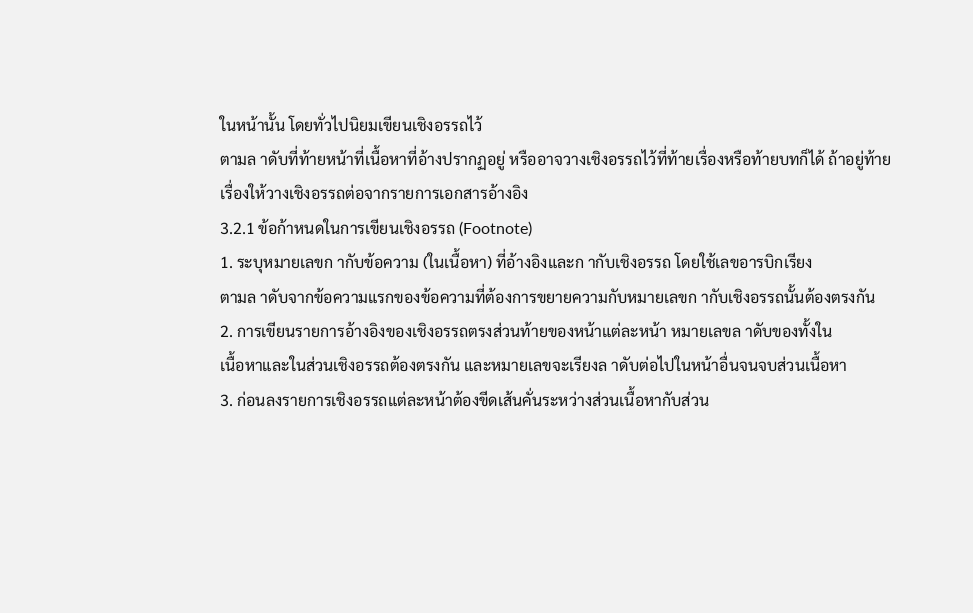ในหน้านั้น โดยทั่วไปนิยมเขียนเชิงอรรถไว้
ตามล าดับที่ท้ายหน้าที่เนื้อหาที่อ้างปรากฏอยู่ หรืออาจวางเชิงอรรถไว้ที่ท้ายเรื่องหรือท้ายบทก็ได้ ถ้าอยู่ท้าย
เรื่องให้วางเชิงอรรถต่อจากรายการเอกสารอ้างอิง
3.2.1 ข้อก้าหนดในการเขียนเชิงอรรถ (Footnote)
1. ระบุหมายเลขก ากับข้อความ (ในเนื้อหา) ที่อ้างอิงและก ากับเชิงอรรถ โดยใช้เลขอารบิกเรียง
ตามล าดับจากข้อความแรกของข้อความที่ต้องการขยายความกับหมายเลขก ากับเชิงอรรถนั้นต้องตรงกัน
2. การเขียนรายการอ้างอิงของเชิงอรรถตรงส่วนท้ายของหน้าแต่ละหน้า หมายเลขล าดับของทั้งใน
เนื้อหาและในส่วนเชิงอรรถต้องตรงกัน และหมายเลขจะเรียงล าดับต่อไปในหน้าอื่นจนจบส่วนเนื้อหา
3. ก่อนลงรายการเชิงอรรถแต่ละหน้าต้องขีดเส้นคั่นระหว่างส่วนเนื้อหากับส่วน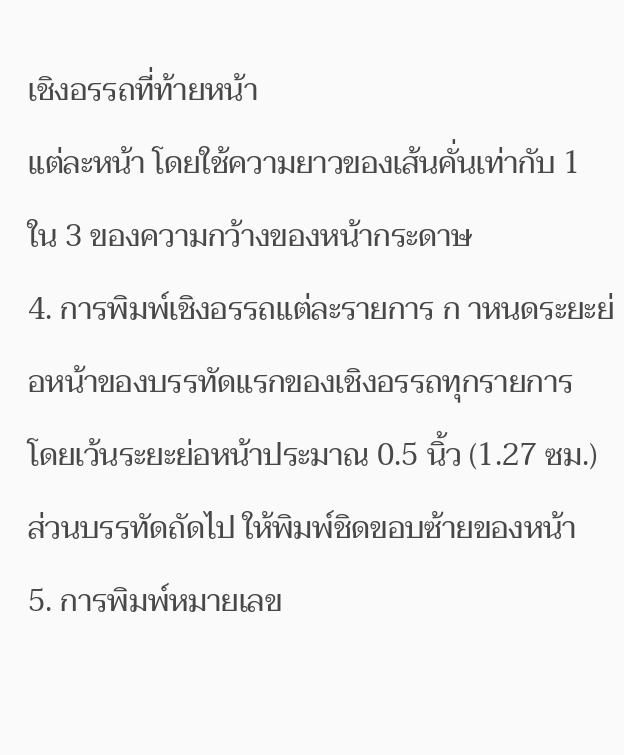เชิงอรรถที่ท้ายหน้า
แต่ละหน้า โดยใช้ความยาวของเส้นคั่นเท่ากับ 1 ใน 3 ของความกว้างของหน้ากระดาษ
4. การพิมพ์เชิงอรรถแต่ละรายการ ก าหนดระยะย่อหน้าของบรรทัดแรกของเชิงอรรถทุกรายการ
โดยเว้นระยะย่อหน้าประมาณ 0.5 นิ้ว (1.27 ซม.) ส่วนบรรทัดถัดไป ให้พิมพ์ชิดขอบซ้ายของหน้า
5. การพิมพ์หมายเลข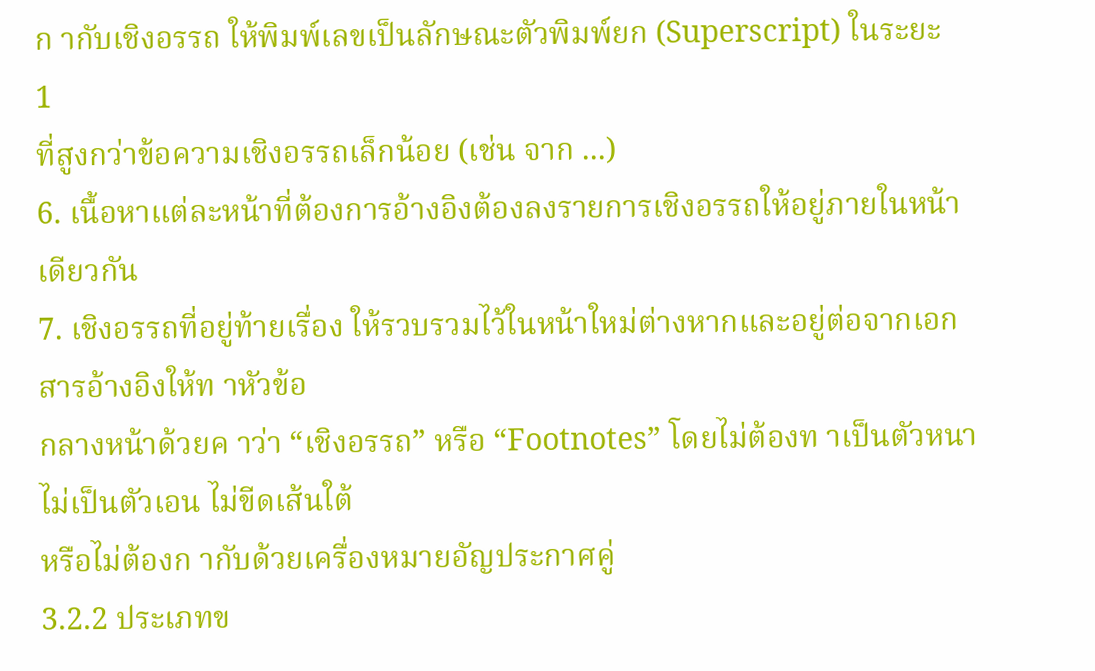ก ากับเชิงอรรถ ให้พิมพ์เลขเป็นลักษณะตัวพิมพ์ยก (Superscript) ในระยะ
1
ที่สูงกว่าข้อความเชิงอรรถเล็กน้อย (เช่น จาก ...)
6. เนื้อหาแต่ละหน้าที่ต้องการอ้างอิงต้องลงรายการเชิงอรรถให้อยู่ภายในหน้าเดียวกัน
7. เชิงอรรถที่อยู่ท้ายเรื่อง ให้รวบรวมไว้ในหน้าใหม่ต่างหากและอยู่ต่อจากเอกสารอ้างอิงให้ท าหัวข้อ
กลางหน้าด้วยค าว่า “เชิงอรรถ” หรือ “Footnotes” โดยไม่ต้องท าเป็นตัวหนา ไม่เป็นตัวเอน ไม่ขีดเส้นใต้
หรือไม่ต้องก ากับด้วยเครื่องหมายอัญประกาศคู่
3.2.2 ประเภทข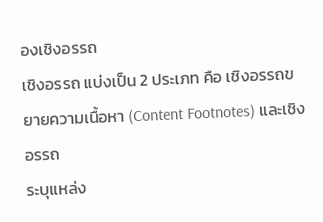องเชิงอรรถ
เชิงอรรถ แบ่งเป็น 2 ประเภท คือ เชิงอรรถขยายความเนื้อหา (Content Footnotes) และเชิงอรรถ
ระบุแหล่ง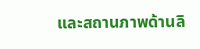และสถานภาพด้านลิ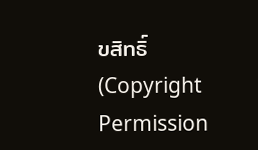ขสิทธิ์ (Copyright Permission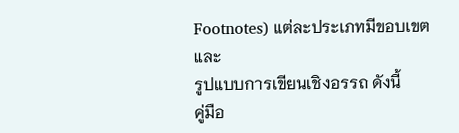Footnotes) แต่ละประเภทมีขอบเขตและ
รูปแบบการเขียนเชิงอรรถ ดังนี้
คู่มือ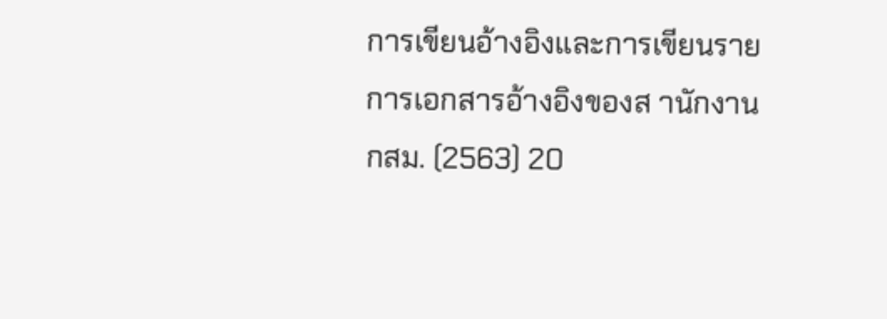การเขียนอ้างอิงและการเขียนรายการเอกสารอ้างอิงของส านักงาน กสม. (2563) 20